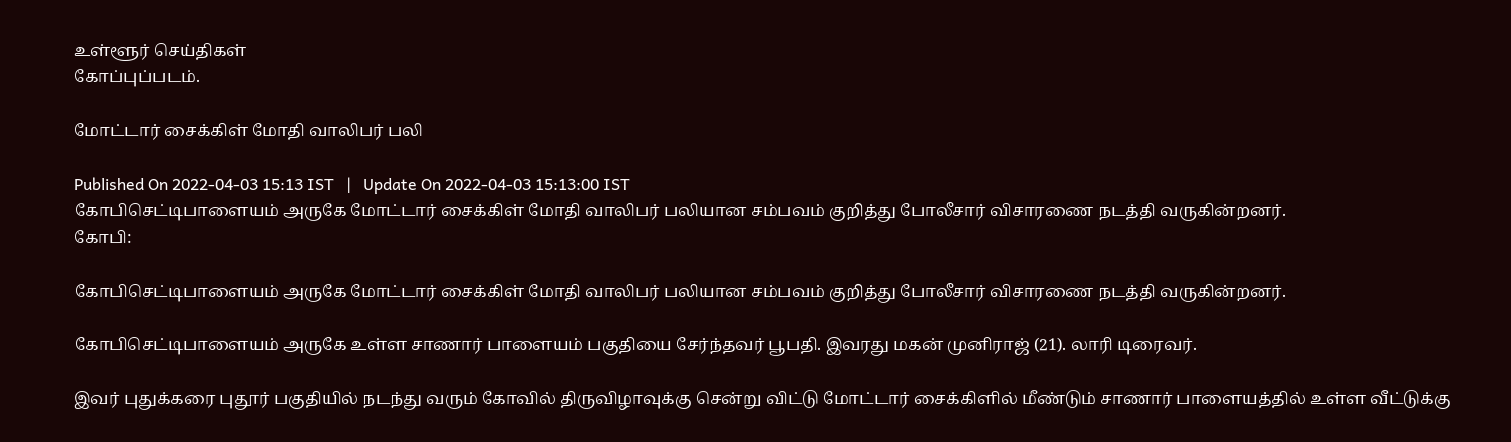உள்ளூர் செய்திகள்
கோப்புப்படம்.

மோட்டார் சைக்கிள் மோதி வாலிபர் பலி

Published On 2022-04-03 15:13 IST   |   Update On 2022-04-03 15:13:00 IST
கோபிசெட்டிபாளையம் அருகே மோட்டார் சைக்கிள் மோதி வாலிபர் பலியான சம்பவம் குறித்து போலீசார் விசாரணை நடத்தி வருகின்றனர்.
கோபி:

கோபிசெட்டிபாளையம் அருகே மோட்டார் சைக்கிள் மோதி வாலிபர் பலியான சம்பவம் குறித்து போலீசார் விசாரணை நடத்தி வருகின்றனர்.

கோபிசெட்டிபாளையம் அருகே உள்ள சாணார் பாளையம் பகுதியை சேர்ந்தவர் பூபதி. இவரது மகன் முனிராஜ் (21). லாரி டிரைவர்.

இவர் புதுக்கரை புதூர் பகுதியில் நடந்து வரும் கோவில் திருவிழாவுக்கு சென்று விட்டு மோட்டார் சைக்கிளில் மீண்டும் சாணார் பாளையத்தில் உள்ள வீட்டுக்கு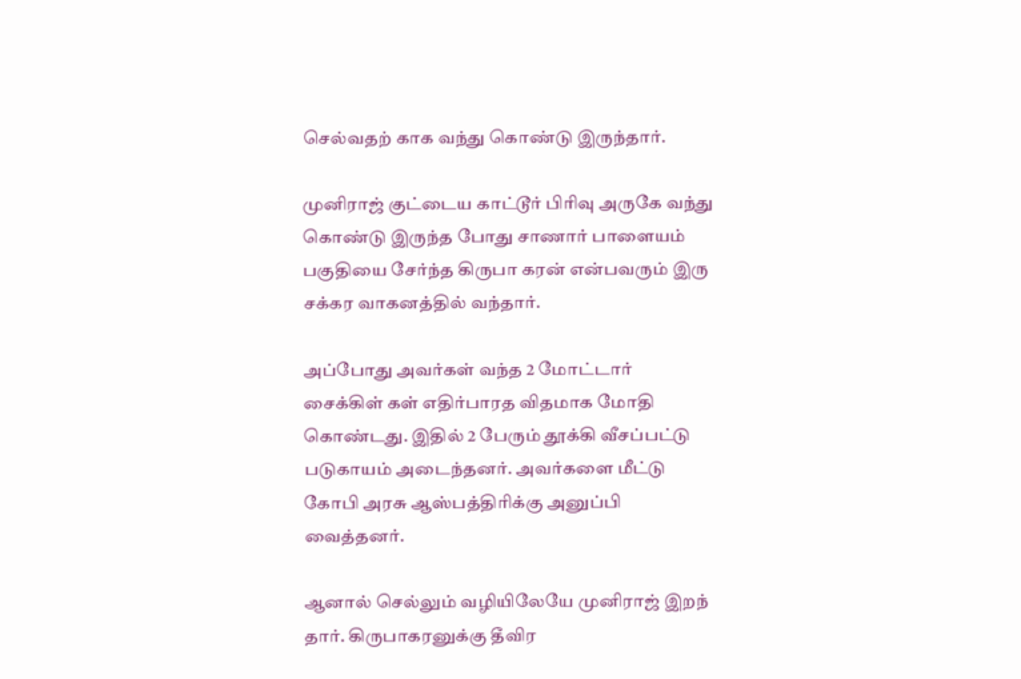செல்வதற் காக வந்து கொண்டு இருந்தார்.

முனிராஜ் குட்டைய காட்டூர் பிரிவு அருகே வந்து கொண்டு இருந்த போது சாணார் பாளையம் பகுதியை சேர்ந்த கிருபா கரன் என்பவரும் இரு சக்கர வாகனத்தில் வந்தார்.

அப்போது அவர்கள் வந்த 2 மோட்டார் சைக்கிள் கள் எதிர்பாரத விதமாக மோதி கொண்டது. இதில் 2 பேரும் தூக்கி வீசப்பட்டு படுகாயம் அடைந்தனர். அவர்களை மீட்டு கோபி அரசு ஆஸ்பத்திரிக்கு அனுப்பி வைத்தனர்.

ஆனால் செல்லும் வழியிலேயே முனிராஜ் இறந் தார். கிருபாகரனுக்கு தீவிர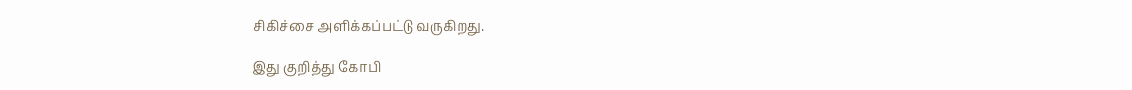சிகிச்சை அளிக்கப்பட்டு வருகிறது.

இது குறித்து கோபி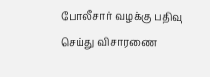போலீசார் வழக்கு பதிவு செய்து விசாரணை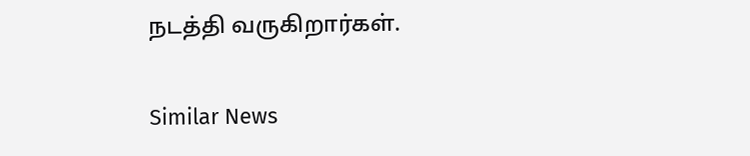நடத்தி வருகிறார்கள்.

Similar News